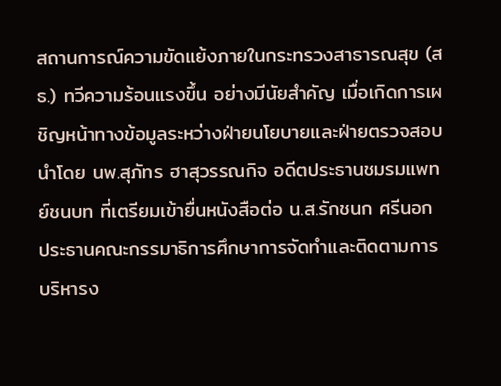สถานการณ์ความขัดแย้งภายในกระทรวงสาธารณสุข (สธ.) ทวีความร้อนแรงขึ้น อย่างมีนัยสำคัญ เมื่อเกิดการเผชิญหน้าทางข้อมูลระหว่างฝ่ายนโยบายและฝ่ายตรวจสอบ
นำโดย นพ.สุภัทร ฮาสุวรรณกิจ อดีตประธานชมรมแพทย์ชนบท ที่เตรียมเข้ายื่นหนังสือต่อ น.ส.รักชนก ศรีนอก ประธานคณะกรรมาธิการศึกษาการจัดทำและติดตามการบริหารง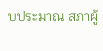บประมาณ สภาผู้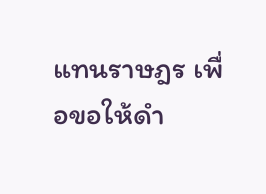แทนราษฎร เพื่อขอให้ดำ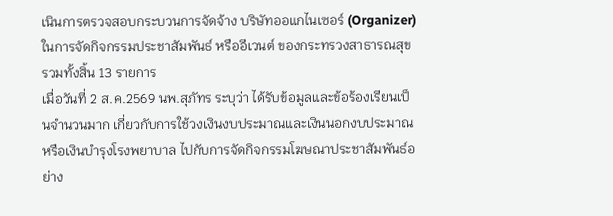เนินการตรวจสอบกระบวนการจัดจ้าง บริษัทออแกไนเซอร์ (Organizer) ในการจัดกิจกรรมประชาสัมพันธ์ หรืออีเวนต์ ของกระทรวงสาธารณสุข รวมทั้งสิ้น 13 รายการ
เมื่อวันที่ 2 ส.ค.2569 นพ.สุภัทร ระบุว่า ได้รับข้อมูลและข้อร้องเรียนเป็นจำนวนมาก เกี่ยวกับการใช้วงเงินงบประมาณและเงินนอกงบประมาณ หรือเงินบำรุงโรงพยาบาล ไปกับการจัดกิจกรรมโฆษณาประชาสัมพันธ์อย่าง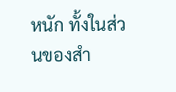หนัก ทั้งในส่วนของสำ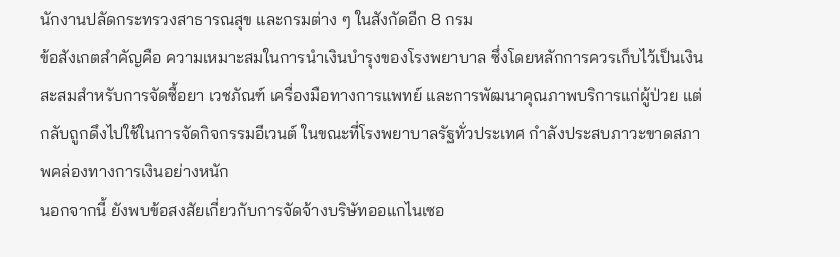นักงานปลัดกระทรวงสาธารณสุข และกรมต่าง ๆ ในสังกัดอีก 8 กรม
ข้อสังเกตสำคัญคือ ความเหมาะสมในการนำเงินบำรุงของโรงพยาบาล ซึ่งโดยหลักการควรเก็บไว้เป็นเงินสะสมสำหรับการจัดซื้อยา เวชภัณฑ์ เครื่องมือทางการแพทย์ และการพัฒนาคุณภาพบริการแก่ผู้ป่วย แต่กลับถูกดึงไปใช้ในการจัดกิจกรรมอีเวนต์ ในขณะที่โรงพยาบาลรัฐทั่วประเทศ กำลังประสบภาวะขาดสภาพคล่องทางการเงินอย่างหนัก
นอกจากนี้ ยังพบข้อสงสัยเกี่ยวกับการจัดจ้างบริษัทออแกไนเซอ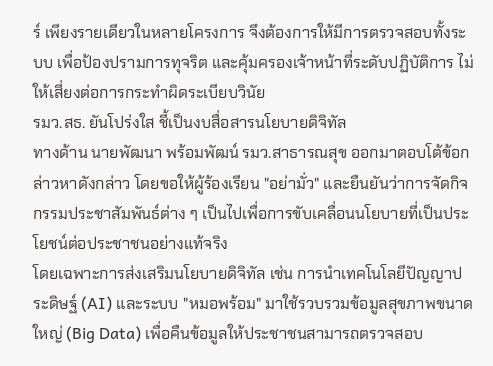ร์ เพียงรายเดียวในหลายโครงการ จึงต้องการให้มีการตรวจสอบทั้งระบบ เพื่อป้องปรามการทุจริต และคุ้มครองเจ้าหน้าที่ระดับปฏิบัติการ ไม่ให้เสี่ยงต่อการกระทำผิดระเบียบวินัย
รมว.สธ. ยันโปร่งใส ชี้เป็นงบสื่อสารนโยบายดิจิทัล
ทางด้าน นายพัฒนา พร้อมพัฒน์ รมว.สาธารณสุข ออกมาตอบโต้ข้อกล่าวหาดังกล่าว โดยขอให้ผู้ร้องเรียน "อย่ามั่ว" และยืนยันว่าการจัดกิจกรรมประชาสัมพันธ์ต่าง ๆ เป็นไปเพื่อการขับเคลื่อนนโยบายที่เป็นประโยชน์ต่อประชาชนอย่างแท้จริง
โดยเฉพาะการส่งเสริมนโยบายดิจิทัล เช่น การนำเทคโนโลยีปัญญาประดิษฐ์ (AI) และระบบ "หมอพร้อม" มาใช้รวบรวมข้อมูลสุขภาพขนาดใหญ่ (Big Data) เพื่อคืนข้อมูลให้ประชาชนสามารถตรวจสอบ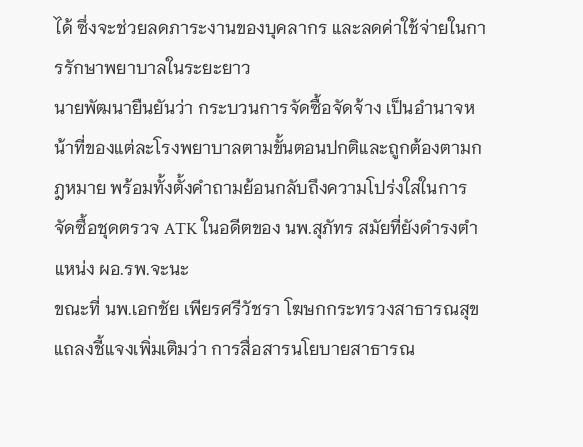ได้ ซึ่งจะช่วยลดภาระงานของบุคลากร และลดค่าใช้จ่ายในการรักษาพยาบาลในระยะยาว
นายพัฒนายืนยันว่า กระบวนการจัดซื้อจัดจ้าง เป็นอำนาจหน้าที่ของแต่ละโรงพยาบาลตามขั้นตอนปกติและถูกต้องตามกฎหมาย พร้อมทั้งตั้งคำถามย้อนกลับถึงความโปร่งใสในการจัดซื้อชุดตรวจ ATK ในอดีตของ นพ.สุภัทร สมัยที่ยังดำรงตำแหน่ง ผอ.รพ.จะนะ
ขณะที่ นพ.เอกชัย เพียรศรีวัชรา โฆษกกระทรวงสาธารณสุข แถลงชี้แจงเพิ่มเติมว่า การสื่อสารนโยบายสาธารณ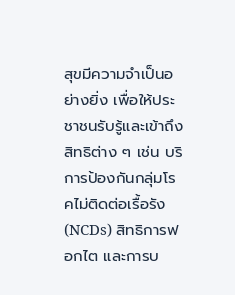สุขมีความจำเป็นอย่างยิ่ง เพื่อให้ประชาชนรับรู้และเข้าถึงสิทธิต่าง ๆ เช่น บริการป้องกันกลุ่มโรคไม่ติดต่อเรื้อรัง (NCDs) สิทธิการฟอกไต และการบ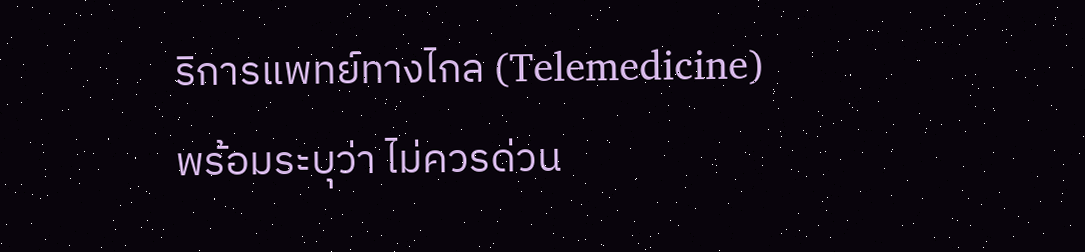ริการแพทย์ทางไกล (Telemedicine)
พร้อมระบุว่า ไม่ควรด่วน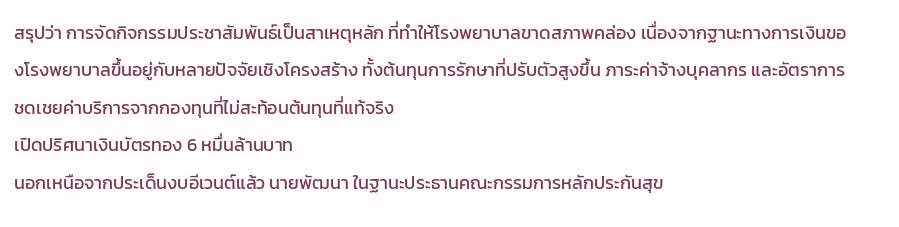สรุปว่า การจัดกิจกรรมประชาสัมพันธ์เป็นสาเหตุหลัก ที่ทำให้โรงพยาบาลขาดสภาพคล่อง เนื่องจากฐานะทางการเงินของโรงพยาบาลขึ้นอยู่กับหลายปัจจัยเชิงโครงสร้าง ทั้งต้นทุนการรักษาที่ปรับตัวสูงขึ้น ภาระค่าจ้างบุคลากร และอัตราการชดเชยค่าบริการจากกองทุนที่ไม่สะท้อนต้นทุนที่แท้จริง
เปิดปริศนาเงินบัตรทอง 6 หมื่นล้านบาท
นอกเหนือจากประเด็นงบอีเวนต์แล้ว นายพัฒนา ในฐานะประธานคณะกรรมการหลักประกันสุข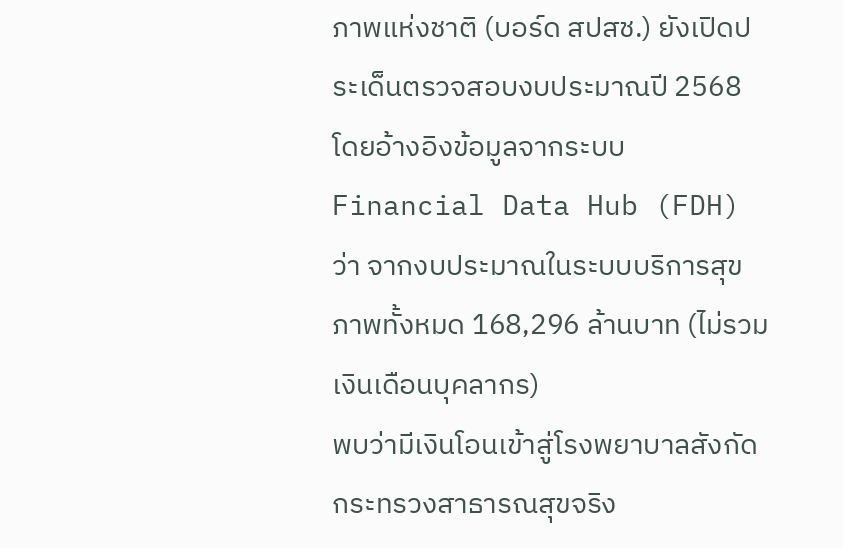ภาพแห่งชาติ (บอร์ด สปสช.) ยังเปิดประเด็นตรวจสอบงบประมาณปี 2568 โดยอ้างอิงข้อมูลจากระบบ Financial Data Hub (FDH) ว่า จากงบประมาณในระบบบริการสุขภาพทั้งหมด 168,296 ล้านบาท (ไม่รวมเงินเดือนบุคลากร)
พบว่ามีเงินโอนเข้าสู่โรงพยาบาลสังกัดกระทรวงสาธารณสุขจริง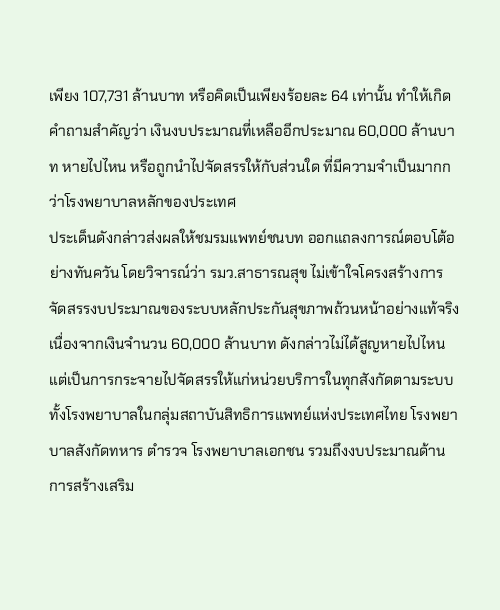เพียง 107,731 ล้านบาท หรือคิดเป็นเพียงร้อยละ 64 เท่านั้น ทำให้เกิดคำถามสำคัญว่า เงินงบประมาณที่เหลืออีกประมาณ 60,000 ล้านบาท หายไปไหน หรือถูกนำไปจัดสรรให้กับส่วนใด ที่มีความจำเป็นมากกว่าโรงพยาบาลหลักของประเทศ
ประเด็นดังกล่าวส่งผลให้ชมรมแพทย์ชนบท ออกแถลงการณ์ตอบโต้อย่างทันควัน โดยวิจารณ์ว่า รมว.สาธารณสุข ไม่เข้าใจโครงสร้างการจัดสรรงบประมาณของระบบหลักประกันสุขภาพถ้วนหน้าอย่างแท้จริง
เนื่องจากเงินจำนวน 60,000 ล้านบาท ดังกล่าวไม่ได้สูญหายไปไหน แต่เป็นการกระจายไปจัดสรรให้แก่หน่วยบริการในทุกสังกัดตามระบบ ทั้งโรงพยาบาลในกลุ่มสถาบันสิทธิการแพทย์แห่งประเทศไทย โรงพยาบาลสังกัดทหาร ตำรวจ โรงพยาบาลเอกชน รวมถึงงบประมาณด้านการสร้างเสริม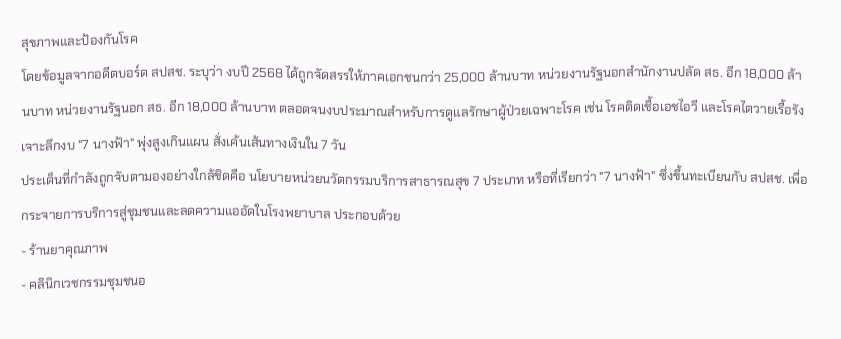สุขภาพและป้องกันโรค
โดยข้อมูลจากอดีตบอร์ด สปสช. ระบุว่า งบปี 2568 ได้ถูกจัดสรรให้ภาคเอกชนกว่า 25,000 ล้านบาท หน่วยงานรัฐนอกสำนักงานปลัด สธ. อีก 18,000 ล้านบาท หน่วยงานรัฐนอก สธ. อีก 18,000 ล้านบาท ตลอดจนงบประมาณสำหรับการดูแลรักษาผู้ป่วยเฉพาะโรค เช่น โรคติดเชื้อเอชไอวี และโรคไตวายเรื้อรัง
เจาะลึกงบ "7 นางฟ้า" พุ่งสูงเกินแผน สั่งเค้นเส้นทางเงินใน 7 วัน
ประเด็นที่กำลังถูกจับตามองอย่างใกล้ชิดคือ นโยบายหน่วยนวัตกรรมบริการสาธารณสุข 7 ประเภท หรือที่เรียกว่า "7 นางฟ้า" ซึ่งขึ้นทะเบียนกับ สปสช. เพื่อกระจายการบริการสู่ชุมชนและลดความแออัดในโรงพยาบาล ประกอบด้วย
- ร้านยาคุณภาพ
- คลินิกเวชกรรมชุมชนอ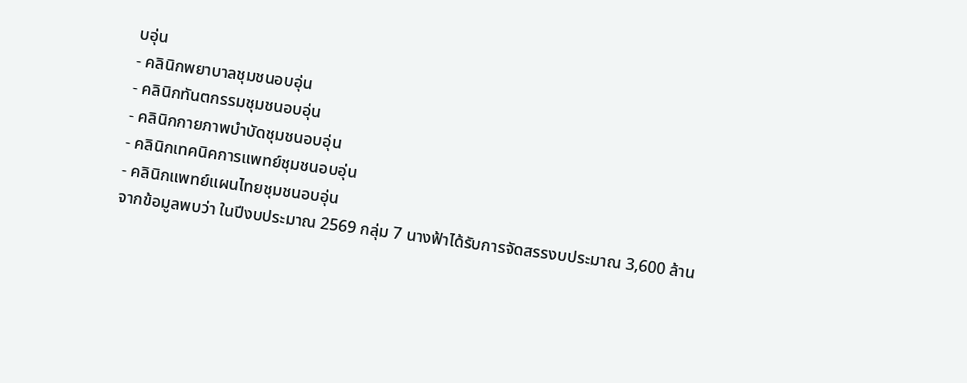บอุ่น
- คลินิกพยาบาลชุมชนอบอุ่น
- คลินิกทันตกรรมชุมชนอบอุ่น
- คลินิกกายภาพบำบัดชุมชนอบอุ่น
- คลินิกเทคนิคการแพทย์ชุมชนอบอุ่น
- คลินิกแพทย์แผนไทยชุมชนอบอุ่น
จากข้อมูลพบว่า ในปีงบประมาณ 2569 กลุ่ม 7 นางฟ้าได้รับการจัดสรรงบประมาณ 3,600 ล้าน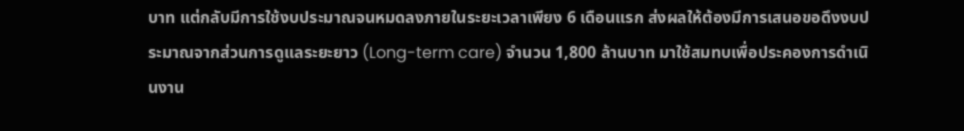บาท แต่กลับมีการใช้งบประมาณจนหมดลงภายในระยะเวลาเพียง 6 เดือนแรก ส่งผลให้ต้องมีการเสนอขอดึงงบประมาณจากส่วนการดูแลระยะยาว (Long-term care) จำนวน 1,800 ล้านบาท มาใช้สมทบเพื่อประคองการดำเนินงาน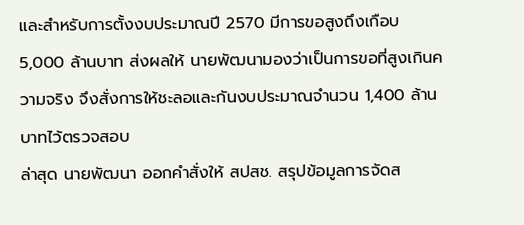และสำหรับการตั้งงบประมาณปี 2570 มีการขอสูงถึงเกือบ 5,000 ล้านบาท ส่งผลให้ นายพัฒนามองว่าเป็นการขอที่สูงเกินความจริง จึงสั่งการให้ชะลอและกันงบประมาณจำนวน 1,400 ล้านบาทไว้ตรวจสอบ
ล่าสุด นายพัฒนา ออกคำสั่งให้ สปสช. สรุปข้อมูลการจัดส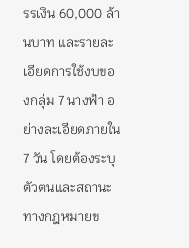รรเงิน 60,000 ล้านบาท และรายละเอียดการใช้งบของกลุ่ม 7 นางฟ้า อย่างละเอียดภายใน 7 วัน โดยต้องระบุตัวตนและสถานะทางกฎหมายข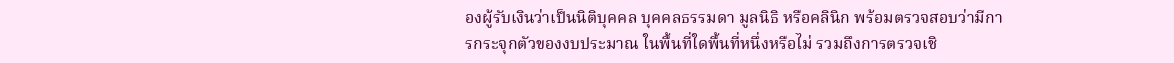องผู้รับเงินว่าเป็นนิติบุคคล บุคคลธรรมดา มูลนิธิ หรือคลินิก พร้อมตรวจสอบว่ามีการกระจุกตัวของงบประมาณ ในพื้นที่ใดพื้นที่หนึ่งหรือไม่ รวมถึงการตรวจเชิ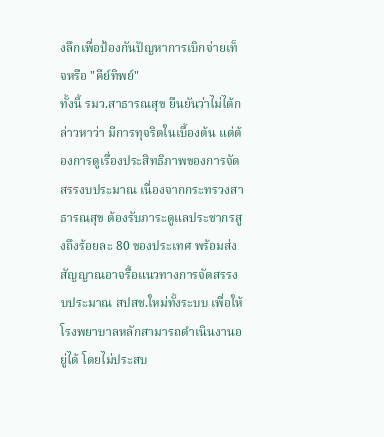งลึกเพื่อป้องกันปัญหาการเบิกจ่ายเท็จหรือ "คีย์ทิพย์"
ทั้งนี้ รมว.สาธารณสุข ยืนยันว่าไม่ได้กล่าวหาว่า มีการทุจริตในเบื้องต้น แต่ต้องการดูเรื่องประสิทธิภาพของการจัดสรรงบประมาณ เนื่องจากกระทรวงสาธารณสุข ต้องรับภาระดูแลประชากรสูงถึงร้อยละ 80 ของประเทศ พร้อมส่งสัญญาณอาจรื้อแนวทางการจัดสรรงบประมาณ สปสช.ใหม่ทั้งระบบ เพื่อให้โรงพยาบาลหลักสามารถดำเนินงานอยู่ได้ โดยไม่ประสบ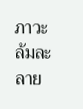ภาวะล้มละลาย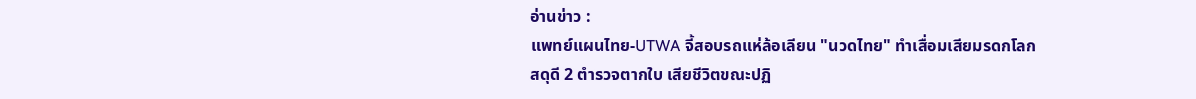อ่านข่าว :
แพทย์แผนไทย-UTWA จี้สอบรถแห่ล้อเลียน "นวดไทย" ทำเสื่อมเสียมรดกโลก
สดุดี 2 ตำรวจตากใบ เสียชีวิตขณะปฏิ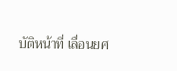บัติหน้าที่ เลื่อนยศ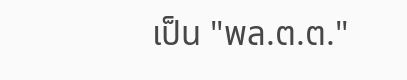เป็น "พล.ต.ต."